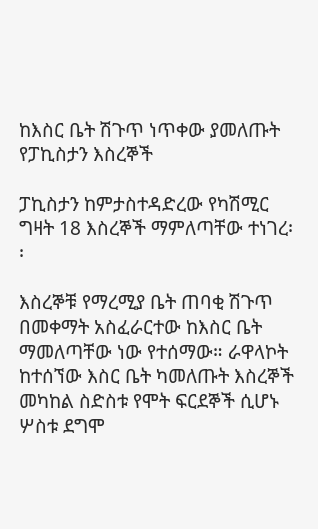ከእስር ቤት ሽጉጥ ነጥቀው ያመለጡት የፓኪስታን እስረኞች

ፓኪስታን ከምታስተዳድረው የካሽሚር ግዛት 18 እስረኞች ማምለጣቸው ተነገረ፡፡

እስረኞቹ የማረሚያ ቤት ጠባቂ ሽጉጥ በመቀማት አስፈራርተው ከእስር ቤት ማመለጣቸው ነው የተሰማው። ራዋላኮት ከተሰኘው እስር ቤት ካመለጡት እስረኞች መካከል ስድስቱ የሞት ፍርደኞች ሲሆኑ ሦስቱ ደግሞ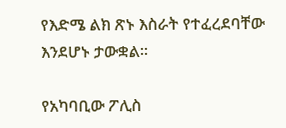የእድሜ ልክ ጽኑ እስራት የተፈረደባቸው እንደሆኑ ታውቋል፡፡

የአካባቢው ፖሊስ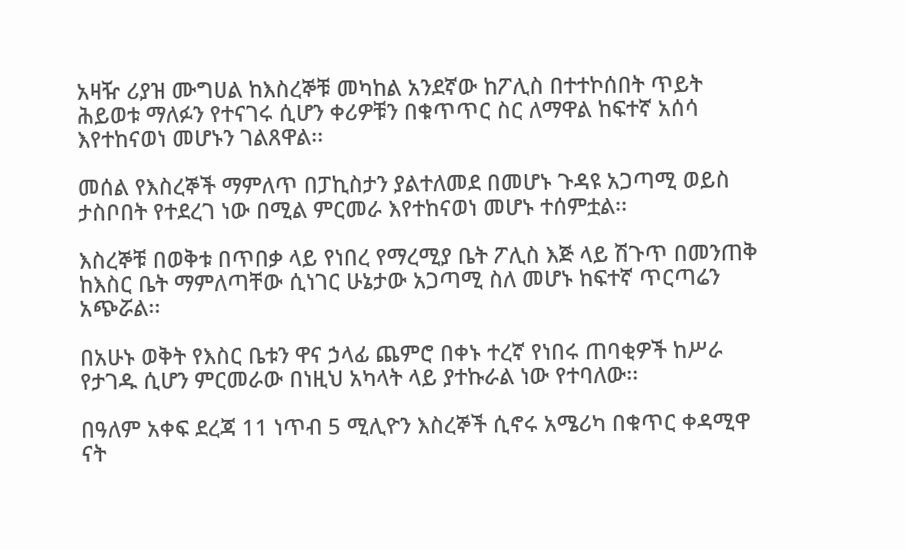አዛዥ ሪያዝ ሙግሀል ከእስረኞቹ መካከል አንደኛው ከፖሊስ በተተኮሰበት ጥይት ሕይወቱ ማለፉን የተናገሩ ሲሆን ቀሪዎቹን በቁጥጥር ስር ለማዋል ከፍተኛ አሰሳ እየተከናወነ መሆኑን ገልጸዋል፡፡

መሰል የእስረኞች ማምለጥ በፓኪስታን ያልተለመደ በመሆኑ ጉዳዩ አጋጣሚ ወይስ ታስቦበት የተደረገ ነው በሚል ምርመራ እየተከናወነ መሆኑ ተሰምቷል፡፡

እስረኞቹ በወቅቱ በጥበቃ ላይ የነበረ የማረሚያ ቤት ፖሊስ እጅ ላይ ሽጉጥ በመንጠቅ ከእስር ቤት ማምለጣቸው ሲነገር ሁኔታው አጋጣሚ ስለ መሆኑ ከፍተኛ ጥርጣሬን አጭሯል፡፡

በአሁኑ ወቅት የእስር ቤቱን ዋና ኃላፊ ጨምሮ በቀኑ ተረኛ የነበሩ ጠባቂዎች ከሥራ የታገዱ ሲሆን ምርመራው በነዚህ አካላት ላይ ያተኩራል ነው የተባለው፡፡

በዓለም አቀፍ ደረጃ 11 ነጥብ 5 ሚሊዮን እስረኞች ሲኖሩ አሜሪካ በቁጥር ቀዳሚዋ ናት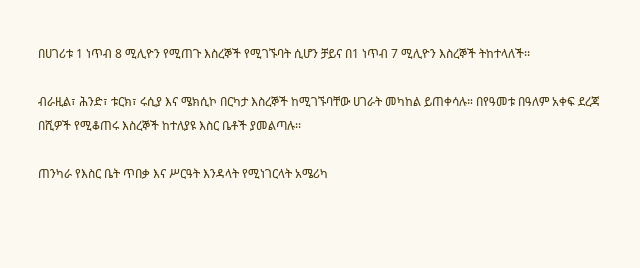በሀገሪቱ 1 ነጥብ 8 ሚሊዮን የሚጠጉ እስረኞች የሚገኙባት ሲሆን ቻይና በ1 ነጥብ 7 ሚሊዮን እስረኞች ትከተላለች፡፡

ብራዚል፣ ሕንድ፣ ቱርክ፣ ሩሲያ እና ሜክሲኮ በርካታ እስረኞች ከሚገኙባቸው ሀገራት መካከል ይጠቀሳሉ። በየዓመቱ በዓለም አቀፍ ደረጃ በሺዎች የሚቆጠሩ እስረኞች ከተለያዩ እስር ቤቶች ያመልጣሉ፡፡

ጠንካራ የእስር ቤት ጥበቃ እና ሥርዓት እንዳላት የሚነገርላት አሜሪካ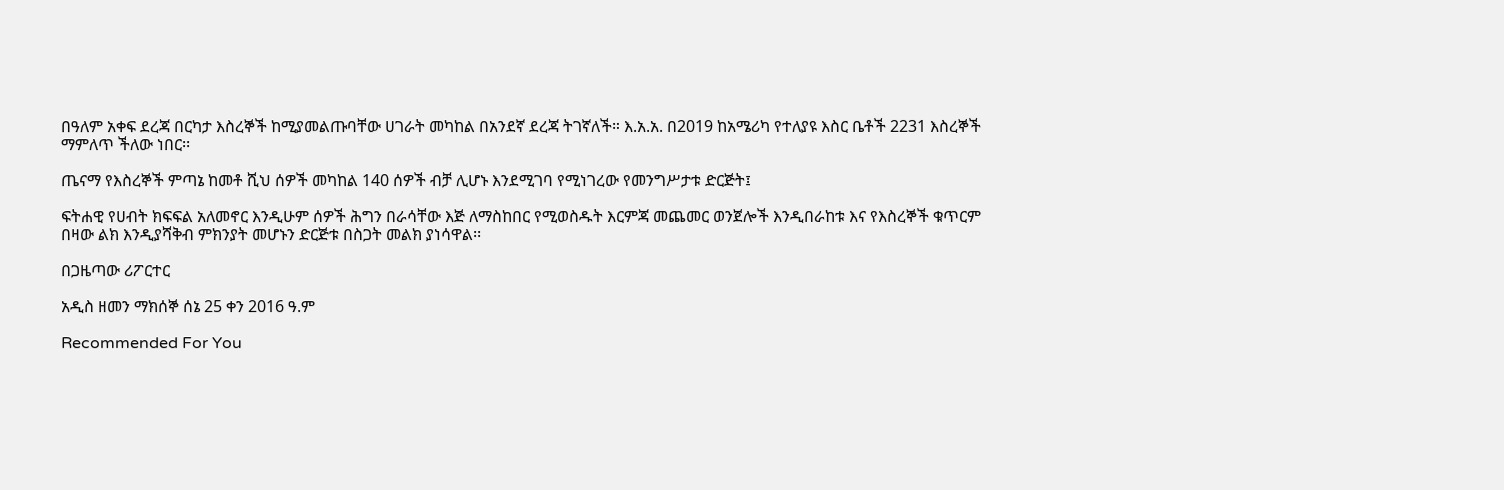በዓለም አቀፍ ደረጃ በርካታ እስረኞች ከሚያመልጡባቸው ሀገራት መካከል በአንደኛ ደረጃ ትገኛለች። እ.አ.አ. በ2019 ከአሜሪካ የተለያዩ እስር ቤቶች 2231 እስረኞች ማምለጥ ችለው ነበር፡፡

ጤናማ የእስረኞች ምጣኔ ከመቶ ሺህ ሰዎች መካከል 140 ሰዎች ብቻ ሊሆኑ እንደሚገባ የሚነገረው የመንግሥታቱ ድርጅት፤

ፍትሐዊ የሀብት ክፍፍል አለመኖር እንዲሁም ሰዎች ሕግን በራሳቸው እጅ ለማስከበር የሚወስዱት እርምጃ መጨመር ወንጀሎች እንዲበራከቱ እና የእስረኞች ቁጥርም በዛው ልክ እንዲያሻቅብ ምክንያት መሆኑን ድርጅቱ በስጋት መልክ ያነሳዋል፡፡

በጋዜጣው ሪፖርተር

አዲስ ዘመን ማክሰኞ ሰኔ 25 ቀን 2016 ዓ.ም

Recommended For You